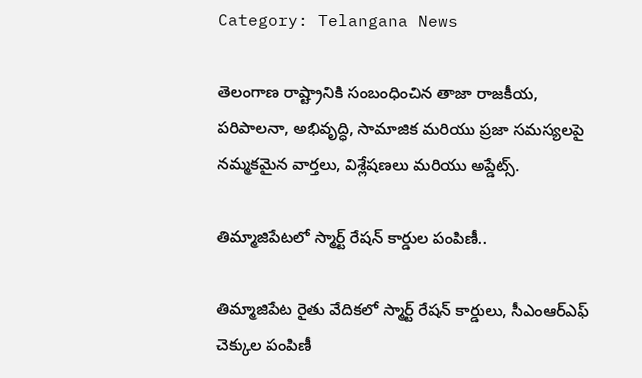Category: Telangana News

తెలంగాణ రాష్ట్రానికి సంబంధించిన తాజా రాజకీయ, పరిపాలనా, అభివృద్ధి, సామాజిక మరియు ప్రజా సమస్యలపై నమ్మకమైన వార్తలు, విశ్లేషణలు మరియు అప్డేట్స్.

తిమ్మాజిపేటలో స్మార్ట్ రేషన్ కార్డుల పంపిణీ..

తిమ్మాజిపేట రైతు వేదికలో స్మార్ట్ రేషన్ కార్డులు, సీఎంఆర్‌ఎఫ్ చెక్కుల పంపిణీ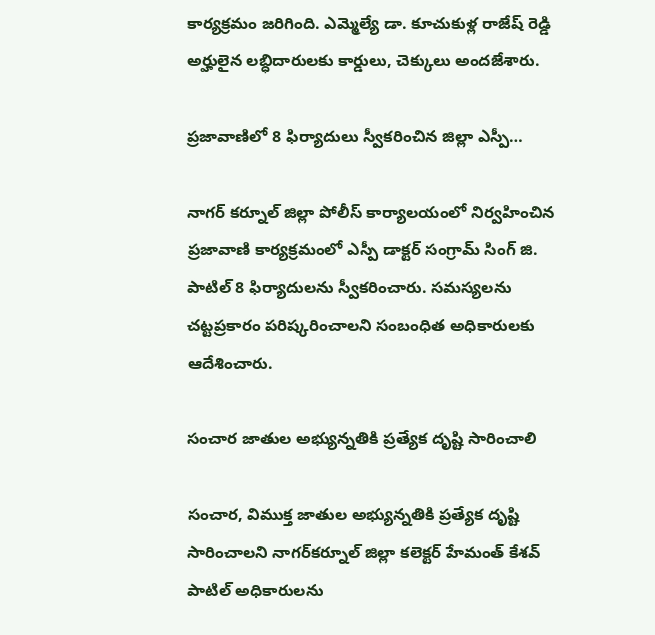కార్యక్రమం జరిగింది. ఎమ్మెల్యే డా. కూచుకుళ్ల రాజేష్ రెడ్డి అర్హులైన లబ్ధిదారులకు కార్డులు, చెక్కులు అందజేశారు.

ప్రజావాణిలో 8 ఫిర్యాదులు స్వీకరించిన జిల్లా ఎస్పీ…

నాగర్ కర్నూల్ జిల్లా పోలీస్ కార్యాలయంలో నిర్వహించిన ప్రజావాణి కార్యక్రమంలో ఎస్పీ డాక్టర్ సంగ్రామ్ సింగ్ జి. పాటిల్ 8 ఫిర్యాదులను స్వీకరించారు. సమస్యలను చట్టప్రకారం పరిష్కరించాలని సంబంధిత అధికారులకు ఆదేశించారు.

సంచార జాతుల అభ్యున్నతికి ప్రత్యేక దృష్టి సారించాలి

సంచార, విముక్త జాతుల అభ్యున్నతికి ప్రత్యేక దృష్టి సారించాలని నాగర్‌కర్నూల్ జిల్లా కలెక్టర్ హేమంత్ కేశవ్ పాటిల్ అధికారులను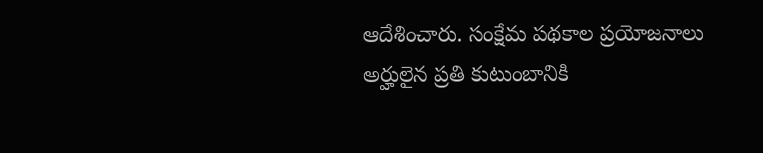ఆదేశించారు. సంక్షేమ పథకాల ప్రయోజనాలు అర్హులైన ప్రతి కుటుంబానికి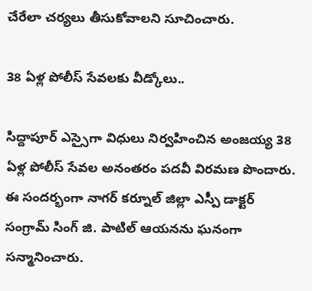చేరేలా చర్యలు తీసుకోవాలని సూచించారు.

38 ఏళ్ల పోలీస్ సేవలకు వీడ్కోలు..

సిద్దాపూర్ ఎస్సైగా విధులు నిర్వహించిన అంజయ్య 38 ఏళ్ల పోలీస్ సేవల అనంతరం పదవీ విరమణ పొందారు. ఈ సందర్భంగా నాగర్ కర్నూల్ జిల్లా ఎస్పీ డాక్టర్ సంగ్రామ్ సింగ్ జి. పాటిల్ ఆయనను ఘనంగా సన్మానించారు.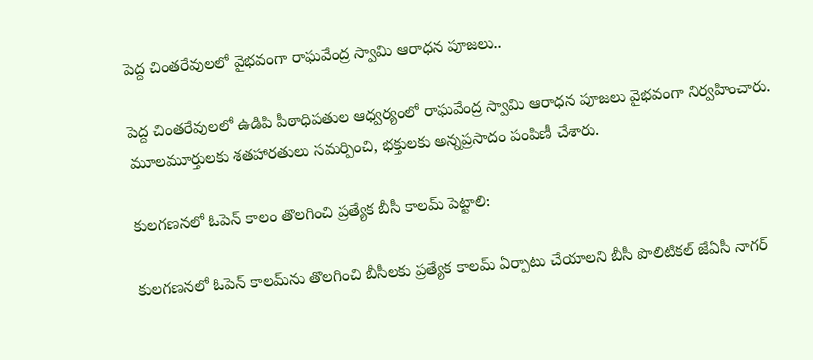పెద్ద చింతరేవులలో వైభవంగా రాఘవేంద్ర స్వామి ఆరాధన పూజలు..

పెద్ద చింతరేవులలో ఉడిపి పీఠాధిపతుల ఆధ్వర్యంలో రాఘవేంద్ర స్వామి ఆరాధన పూజలు వైభవంగా నిర్వహించారు. మూలమూర్తులకు శతహారతులు సమర్పించి, భక్తులకు అన్నప్రసాదం పంపిణీ చేశారు.

కులగణనలో ఓపెన్ కాలం తొలగించి ప్రత్యేక బీసీ కాలమ్ పెట్టాలి:

కులగణనలో ఓపెన్ కాలమ్‌ను తొలగించి బీసీలకు ప్రత్యేక కాలమ్ ఏర్పాటు చేయాలని బీసీ పొలిటికల్ జేఏసీ నాగర్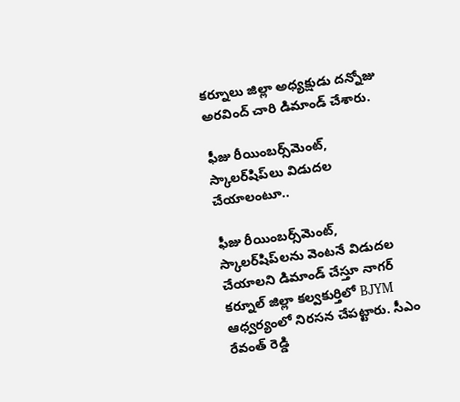కర్నూలు జిల్లా అధ్యక్షుడు దన్నోజు అరవింద్ చారి డిమాండ్ చేశారు.

ఫీజు రీయింబర్స్‌మెంట్, స్కాలర్‌షిప్‌లు విడుదల చేయాలంటూ..

ఫీజు రీయింబర్స్‌మెంట్, స్కాలర్‌షిప్‌లను వెంటనే విడుదల చేయాలని డిమాండ్ చేస్తూ నాగర్ కర్నూల్ జిల్లా కల్వకుర్తిలో BJYM ఆధ్వర్యంలో నిరసన చేపట్టారు. సీఎం రేవంత్ రెడ్డి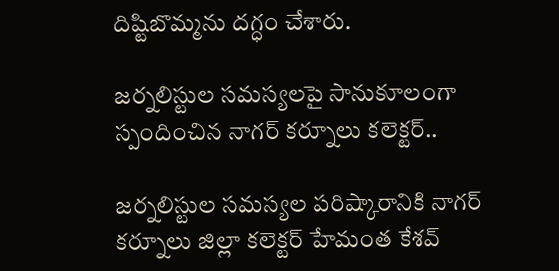దిష్టిబొమ్మను దగ్ధం చేశారు.

జర్నలిస్టుల సమస్యలపై సానుకూలంగా స్పందించిన నాగర్ కర్నూలు కలెక్టర్..

జర్నలిస్టుల సమస్యల పరిష్కారానికి నాగర్ కర్నూలు జిల్లా కలెక్టర్ హేమంత కేశవ్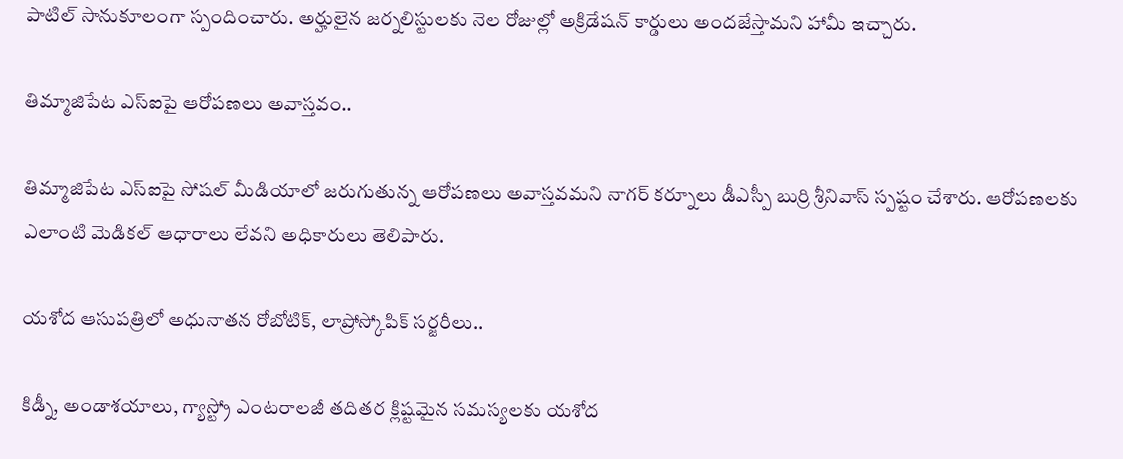పాటిల్ సానుకూలంగా స్పందించారు. అర్హులైన జర్నలిస్టులకు నెల రోజుల్లో అక్రిడేషన్ కార్డులు అందజేస్తామని హామీ ఇచ్చారు.

తిమ్మాజిపేట ఎస్ఐపై ఆరోపణలు అవాస్తవం..

తిమ్మాజిపేట ఎస్ఐపై సోషల్ మీడియాలో జరుగుతున్న ఆరోపణలు అవాస్తవమని నాగర్ కర్నూలు డీఎస్పీ బుర్రి శ్రీనివాస్ స్పష్టం చేశారు. ఆరోపణలకు ఎలాంటి మెడికల్ ఆధారాలు లేవని అధికారులు తెలిపారు.

యశోద ఆసుపత్రిలో అధునాతన రోబోటిక్, లాప్రోస్కోపిక్ సర్జరీలు..

కిడ్నీ, అండాశయాలు, గ్యాస్ట్రో ఎంటరాలజీ తదితర క్లిష్టమైన సమస్యలకు యశోద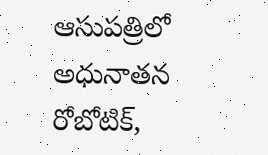ఆసుపత్రిలో అధునాతన రోబోటిక్,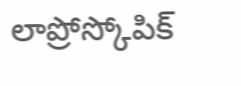లాప్రోస్కోపిక్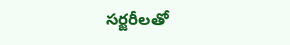సర్జరీలతో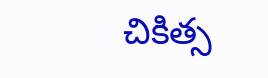చికిత్స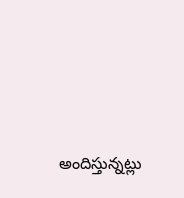అందిస్తున్నట్లు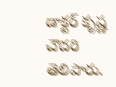డాక్టర్ కృష్ణ చౌదరి తెలిపారు.